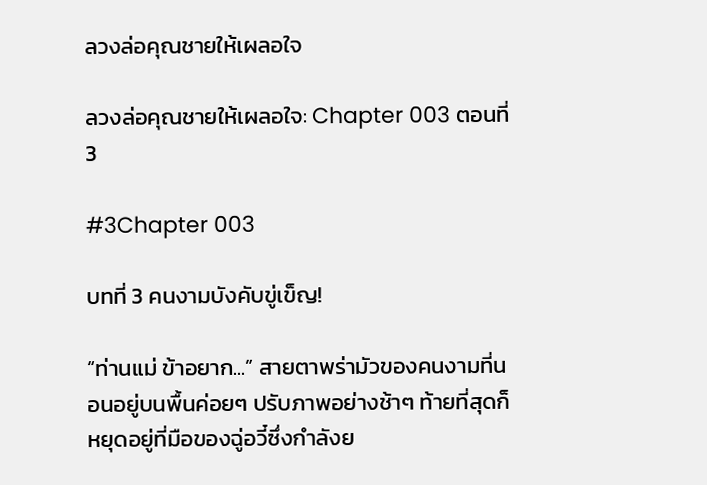ลวงล่อคุณชายให้เผลอใจ

ลวงล่อคุณชายให้เผลอใจ: Chapter 003 ตอนที่ 3

#3Chapter 003

บทที่ 3 คนงามบังคับขู่เข็ญ!

“ท่านแม่ ข้าอยาก...” สายตาพร่ามัวของคนงามที่นอนอยู่บนพื้นค่อยๆ ปรับภาพอย่างช้าๆ ท้ายที่สุดก็หยุดอยู่ที่มือของฉู่อวี๋ซึ่งกำลังย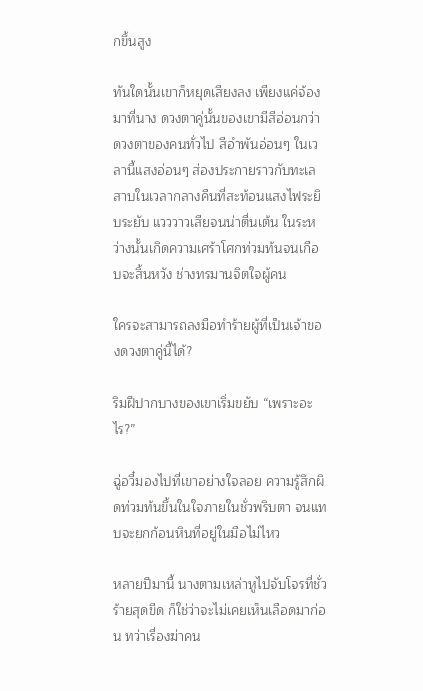กขึ้นสูง

ทันใดนั้นเขาก็หยุดเสียงลง เพียงแค่จ้องมาที่นาง ดวงตาคู่นั้นของเขามีสีอ่อนกว่าดวงตาของคนทั่วไป สีอำพันอ่อนๆ ในเวลานี้แสงอ่อนๆ ส่องประกายราวกับทะเลสาบในเวลากลางคืนที่สะท้อนแสงไฟระยิบระยับ แวววาวเสียจนน่าตื่นเต้น ในระหว่างนั้นเกิดความเศร้าโศกท่วมท้นจนเกือบจะสิ้นหวัง ช่างทรมานจิตใจผู้คน

ใครจะสามารถลงมือทำร้ายผู้ที่เป็นเจ้าของดวงตาคู่นี้ได้?

ริมฝีปากบางของเขาเริ่มขยับ “เพราะอะไร?”

ฉู่อวี๋มองไปที่เขาอย่างใจลอย ความรู้สึกผิดท่วมท้นขึ้นในใจภายในชั่วพริบตา จนแทบจะยกก้อนหินที่อยู่ในมือไม่ไหว

หลายปีมานี้ นางตามเหล่าหูไปจับโจรที่ชั่วร้ายสุดขีด ก็ใช่ว่าจะไม่เคยเห็นเลือดมาก่อน ทว่าเรื่องฆ่าคน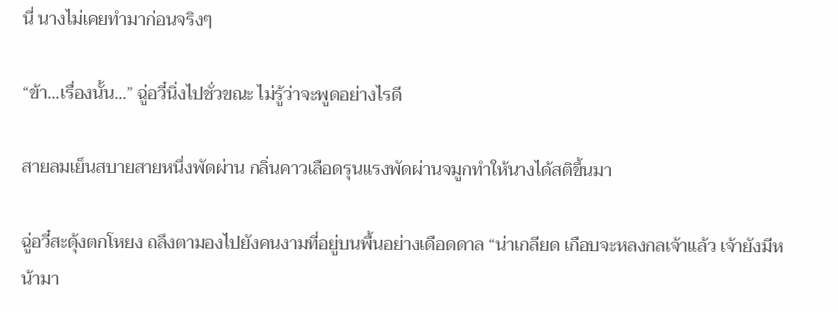นี่ นางไม่เคยทำมาก่อนจริงๆ

“ข้า...เรื่องนั้น...” ฉู่อวี๋นิ่งไปชั่วขณะ ไม่รู้ว่าจะพูดอย่างไรดี

สายลมเย็นสบายสายหนึ่งพัดผ่าน กลิ่นคาวเลือดรุนแรงพัดผ่านจมูกทำให้นางได้สติขึ้นมา

ฉู่อวี๋สะดุ้งตกโหยง ถลึงตามองไปยังคนงามที่อยู่บนพื้นอย่างเดือดดาล “น่าเกลียด เกือบจะหลงกลเจ้าแล้ว เจ้ายังมีหน้ามา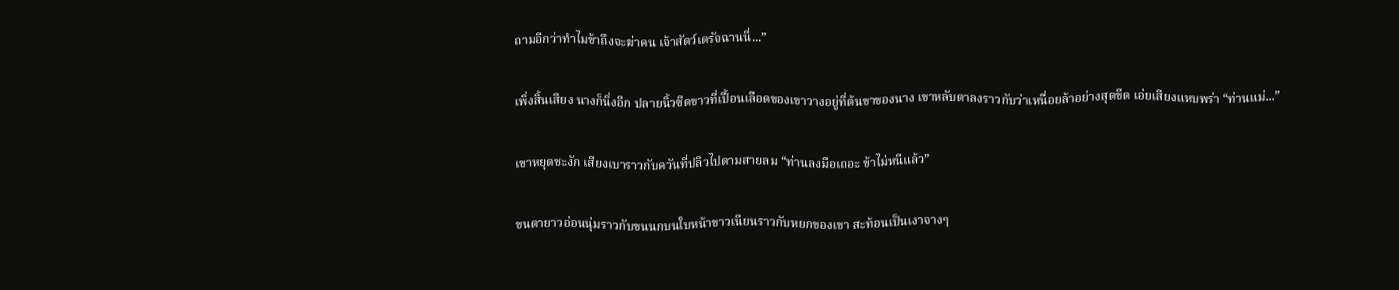ถามอีกว่าทำไมข้าถึงจะฆ่าคน เจ้าสัตว์เดรัจฉานนี่...”

เพิ่งสิ้นเสียง นางก็นิ่งอีก ปลายนิ้วซีดขาวที่เปื้อนเลือดของเขาวางอยู่ที่ต้นขาของนาง เขาหลับตาลงราวกับว่าเหนื่อยล้าอย่างสุดขีด เอ่ยเสียงแหบพร่า “ท่านแม่...”

เขาหยุดชะงัก เสียงเบาราวกับควันที่ปลิวไปตามสายลม “ท่านลงมือเถอะ ข้าไม่หนีแล้ว”

ขนตายาวอ่อนนุ่มราวกับขนนกบนใบหน้าขาวเนียนราวกับหยกของเขา สะท้อนเป็นเงาจางๆ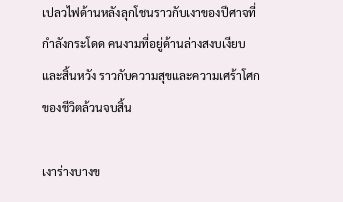เปลวไฟด้านหลังลุกโชนราวกับเงาของปีศาจที่กำลังกระโดด คนงามที่อยู่ด้านล่างสงบเงียบและสิ้นหวัง ราวกับความสุขและความเศร้าโศกของชีวิตล้วนจบสิ้น

เงาร่างบางข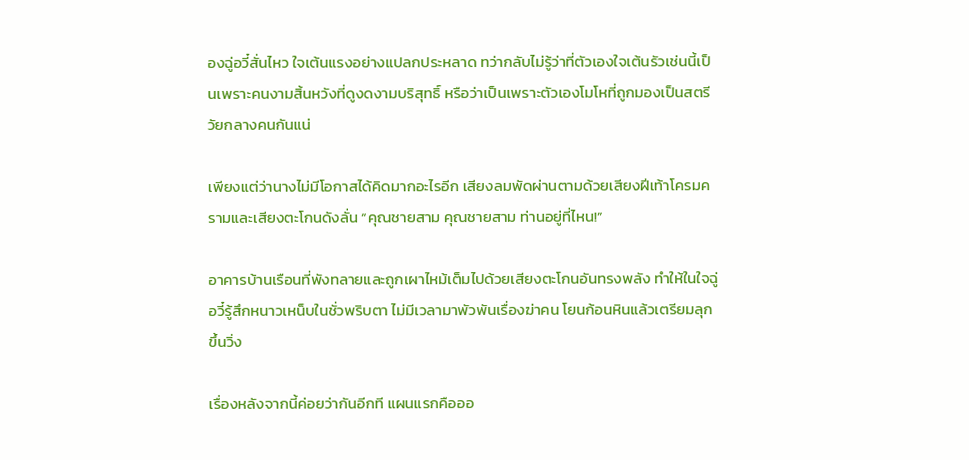องฉู่อวี๋สั่นไหว ใจเต้นแรงอย่างแปลกประหลาด ทว่ากลับไม่รู้ว่าที่ตัวเองใจเต้นรัวเช่นนี้เป็นเพราะคนงามสิ้นหวังที่ดูงดงามบริสุทธิ์ หรือว่าเป็นเพราะตัวเองโมโหที่ถูกมองเป็นสตรีวัยกลางคนกันแน่

เพียงแต่ว่านางไม่มีโอกาสได้คิดมากอะไรอีก เสียงลมพัดผ่านตามด้วยเสียงฝีเท้าโครมครามและเสียงตะโกนดังลั่น “คุณชายสาม คุณชายสาม ท่านอยู่ที่ไหน!”

อาคารบ้านเรือนที่พังทลายและถูกเผาไหม้เต็มไปด้วยเสียงตะโกนอันทรงพลัง ทำให้ในใจฉู่อวี๋รู้สึกหนาวเหน็บในชั่วพริบตา ไม่มีเวลามาพัวพันเรื่องฆ่าคน โยนก้อนหินแล้วเตรียมลุกขึ้นวิ่ง

เรื่องหลังจากนี้ค่อยว่ากันอีกที แผนแรกคือออ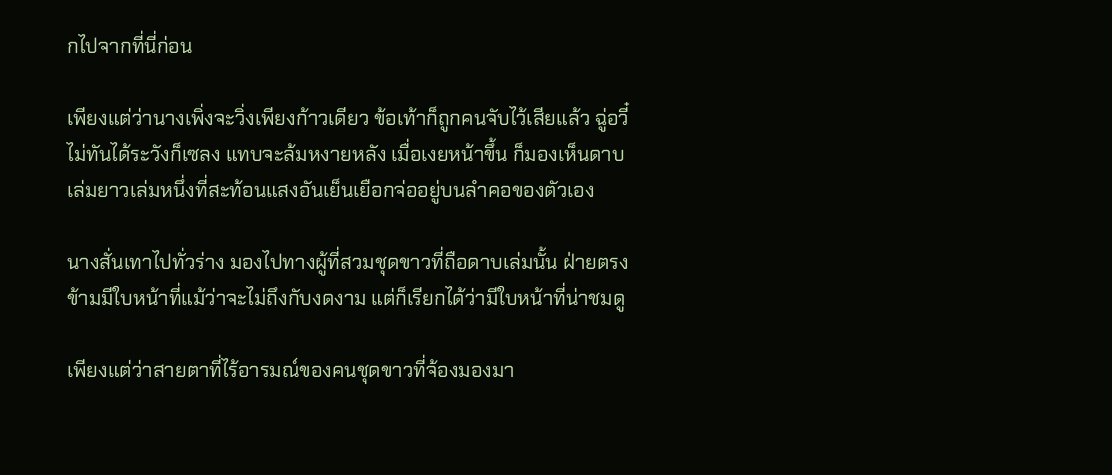กไปจากที่นี่ก่อน

เพียงแต่ว่านางเพิ่งจะวิ่งเพียงก้าวเดียว ข้อเท้าก็ถูกคนจับไว้เสียแล้ว ฉู่อวี๋ไม่ทันได้ระวังก็เซลง แทบจะล้มหงายหลัง เมื่อเงยหน้าขึ้น ก็มองเห็นดาบเล่มยาวเล่มหนึ่งที่สะท้อนแสงอันเย็นเยือกจ่ออยู่บนลำคอของตัวเอง

นางสั่นเทาไปทั่วร่าง มองไปทางผู้ที่สวมชุดขาวที่ถือดาบเล่มนั้น ฝ่ายตรงข้ามมีใบหน้าที่แม้ว่าจะไม่ถึงกับงดงาม แต่ก็เรียกได้ว่ามีใบหน้าที่น่าชมดู

เพียงแต่ว่าสายตาที่ไร้อารมณ์ของคนชุดขาวที่จ้องมองมา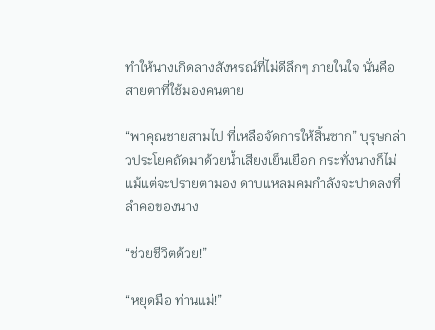ทำให้นางเกิดลางสังหรณ์ที่ไม่ดีลึกๆ ภายในใจ นั่นคือสายตาที่ใช้มองคนตาย

“พาคุณชายสามไป ที่เหลือจัดการให้สิ้นซาก” บุรุษกล่าวประโยคถัดมาด้วยน้ำเสียงเย็นเยือก กระทั่งนางก็ไม่แม้แต่จะปรายตามอง ดาบแหลมคมกำลังจะปาดลงที่ลำคอของนาง

“ช่วยชีวิตด้วย!”

“หยุดมือ ท่านแม่!”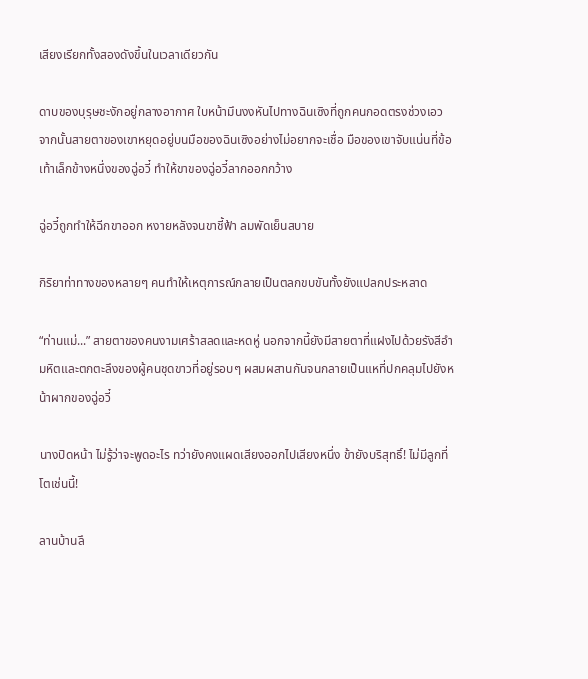เสียงเรียกทั้งสองดังขึ้นในเวลาเดียวกัน

ดาบของบุรุษชะงักอยู่กลางอากาศ ใบหน้ามึนงงหันไปทางฉินเซิงที่ถูกคนกอดตรงช่วงเอว จากนั้นสายตาของเขาหยุดอยู่บนมือของฉินเซิงอย่างไม่อยากจะเชื่อ มือของเขาจับแน่นที่ข้อเท้าเล็กข้างหนึ่งของฉู่อวี๋ ทำให้ขาของฉู่อวี๋ลากออกกว้าง

ฉู่อวี๋ถูกทำให้ฉีกขาออก หงายหลังจนขาชี้ฟ้า ลมพัดเย็นสบาย

กิริยาท่าทางของหลายๆ คนทำให้เหตุการณ์กลายเป็นตลกขบขันทั้งยังแปลกประหลาด

“ท่านแม่...” สายตาของคนงามเศร้าสลดและหดหู่ นอกจากนี้ยังมีสายตาที่แฝงไปด้วยรังสีอำมหิตและตกตะลึงของผู้คนชุดขาวที่อยู่รอบๆ ผสมผสานกันจนกลายเป็นแหที่ปกคลุมไปยังหน้าผากของฉู่อวี๋

นางปิดหน้า ไม่รู้ว่าจะพูดอะไร ทว่ายังคงแผดเสียงออกไปเสียงหนึ่ง ข้ายังบริสุทธิ์! ไม่มีลูกที่โตเช่นนี้!

ลานบ้านลึ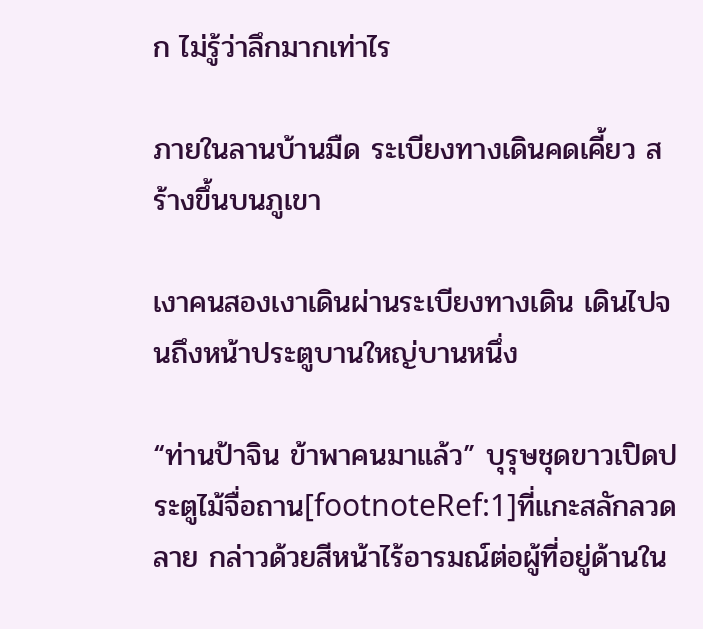ก ไม่รู้ว่าลึกมากเท่าไร

ภายในลานบ้านมืด ระเบียงทางเดินคดเคี้ยว สร้างขึ้นบนภูเขา

เงาคนสองเงาเดินผ่านระเบียงทางเดิน เดินไปจนถึงหน้าประตูบานใหญ่บานหนึ่ง

“ท่านป้าจิน ข้าพาคนมาแล้ว” บุรุษชุดขาวเปิดประตูไม้จื่อถาน[footnoteRef:1]ที่แกะสลักลวดลาย กล่าวด้วยสีหน้าไร้อารมณ์ต่อผู้ที่อยู่ด้านใน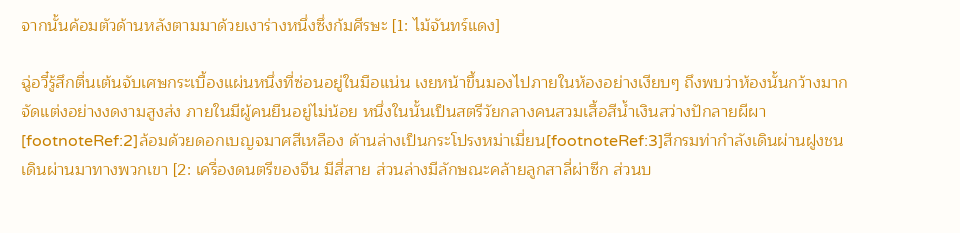จากนั้นค้อมตัวด้านหลังตามมาด้วยเงาร่างหนึ่งซึ่งก้มศีรษะ [1: ไม้จันทร์แดง]

ฉู่อวี๋รู้สึกตื่นเต้นจับเศษกระเบื้องแผ่นหนึ่งที่ซ่อนอยู่ในมือแน่น เงยหน้าขึ้นมองไปภายในห้องอย่างเงียบๆ ถึงพบว่าห้องนั้นกว้างมาก จัดแต่งอย่างงดงามสูงส่ง ภายในมีผู้คนยืนอยู่ไม่น้อย หนึ่งในนั้นเป็นสตรีวัยกลางคนสวมเสื้อสีน้ำเงินสว่างปักลายผีผา[footnoteRef:2]ล้อมด้วยดอกเบญจมาศสีเหลือง ด้านล่างเป็นกระโปรงหม่าเมี่ยน[footnoteRef:3]สีกรมท่ากำลังเดินผ่านฝูงชน เดินผ่านมาทางพวกเขา [2: เครื่องดนตรีของจีน มีสี่สาย ส่วนล่างมีลักษณะคล้ายลูกสาลี่ผ่าซีก ส่วนบ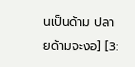นเป็นด้าม ปลายด้ามจะงอ] [3: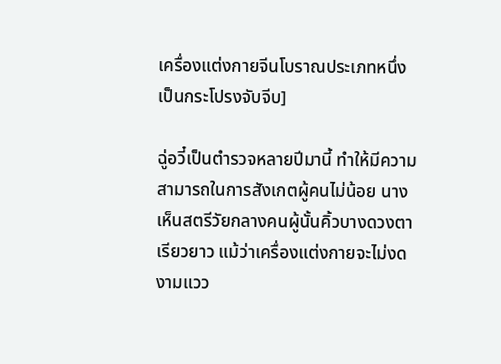เครื่องแต่งกายจีนโบราณประเภทหนึ่ง เป็นกระโปรงจับจีบ]

ฉู่อวี๋เป็นตำรวจหลายปีมานี้ ทำให้มีความสามารถในการสังเกตผู้คนไม่น้อย นางเห็นสตรีวัยกลางคนผู้นั้นคิ้วบางดวงตาเรียวยาว แม้ว่าเครื่องแต่งกายจะไม่งดงามแวว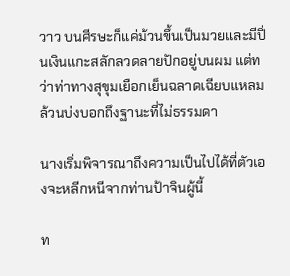วาว บนศีรษะก็แค่ม้วนขึ้นเป็นมวยและมีปิ่นเงินแกะสลักลวดลายปักอยู่บนผม แต่ทว่าท่าทางสุขุมเยือกเย็นฉลาดเฉียบแหลม ล้วนบ่งบอกถึงฐานะที่ไม่ธรรมดา

นางเริ่มพิจารณาถึงความเป็นไปได้ที่ตัวเองจะหลีกหนีจากท่านป้าจินผู้นี้

ท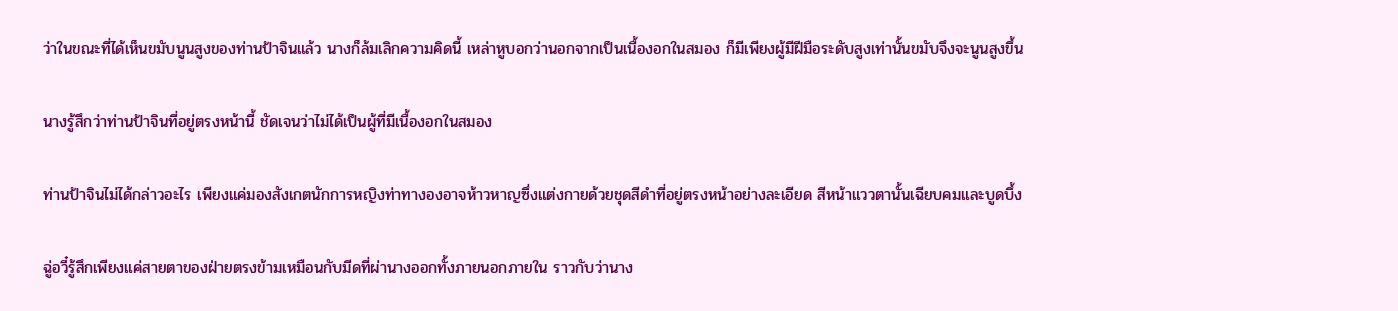ว่าในขณะที่ได้เห็นขมับนูนสูงของท่านป้าจินแล้ว นางก็ล้มเลิกความคิดนี้ เหล่าหูบอกว่านอกจากเป็นเนื้องอกในสมอง ก็มีเพียงผู้มีฝีมือระดับสูงเท่านั้นขมับจึงจะนูนสูงขึ้น

นางรู้สึกว่าท่านป้าจินที่อยู่ตรงหน้านี้ ชัดเจนว่าไม่ได้เป็นผู้ที่มีเนื้องอกในสมอง

ท่านป้าจินไม่ได้กล่าวอะไร เพียงแค่มองสังเกตนักการหญิงท่าทางองอาจห้าวหาญซึ่งแต่งกายด้วยชุดสีดำที่อยู่ตรงหน้าอย่างละเอียด สีหน้าแววตานั้นเฉียบคมและบูดบึ้ง

ฉู่อวี๋รู้สึกเพียงแค่สายตาของฝ่ายตรงข้ามเหมือนกับมีดที่ผ่านางออกทั้งภายนอกภายใน ราวกับว่านาง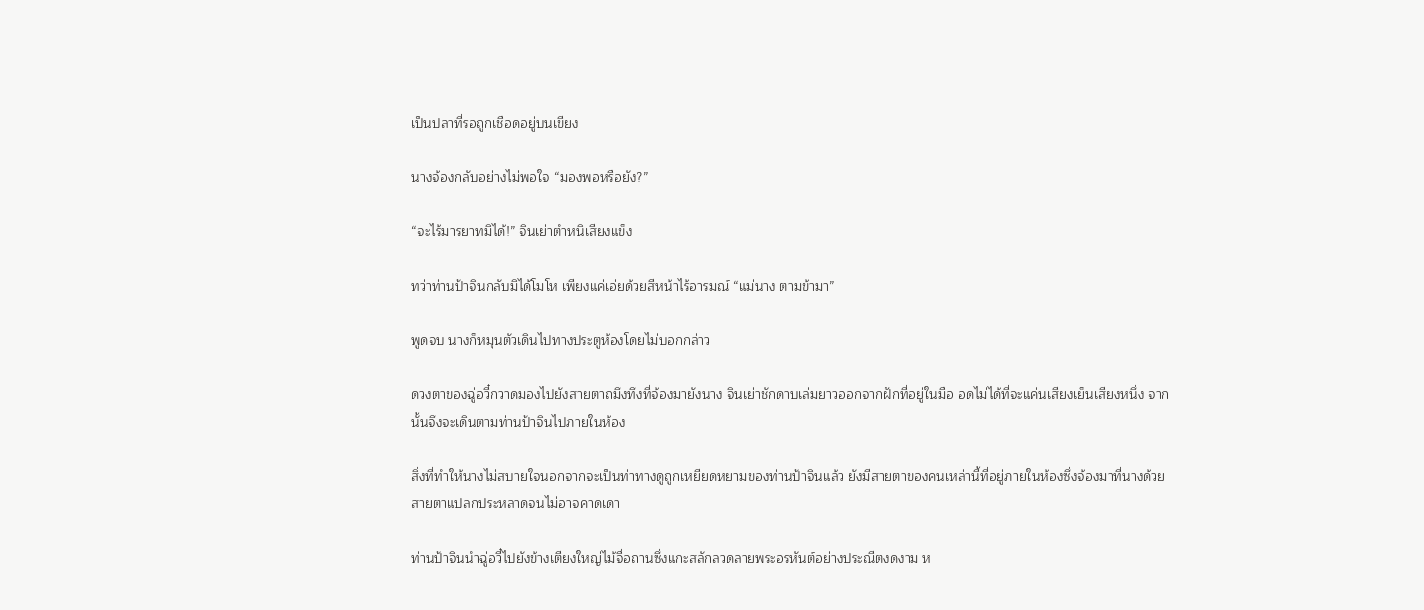เป็นปลาที่รอถูกเชือดอยู่บนเขียง

นางจ้องกลับอย่างไม่พอใจ “มองพอหรือยัง?”

“จะไร้มารยาทมิได้!” จินเย่าตำหนิเสียงแข็ง

ทว่าท่านป้าจินกลับมิได้โมโห เพียงแค่เอ่ยด้วยสีหน้าไร้อารมณ์ “แม่นาง ตามข้ามา”

พูดจบ นางก็หมุนตัวเดินไปทางประตูห้องโดยไม่บอกกล่าว

ดวงตาของฉู่อวี๋กวาดมองไปยังสายตาถมึงทึงที่จ้องมายังนาง จินเย่าชักดาบเล่มยาวออกจากฝักที่อยู่ในมือ อดไม่ได้ที่จะแค่นเสียงเย็นเสียงหนึ่ง จากนั้นจึงจะเดินตามท่านป้าจินไปภายในห้อง

สิ่งที่ทำให้นางไม่สบายใจนอกจากจะเป็นท่าทางดูถูกเหยียดหยามของท่านป้าจินแล้ว ยังมีสายตาของคนเหล่านี้ที่อยู่ภายในห้องซึ่งจ้องมาที่นางด้วยสายตาแปลกประหลาดจนไม่อาจคาดเดา

ท่านป้าจินนำฉู่อวี๋ไปยังข้างเตียงใหญ่ไม้จื่อถานซึ่งแกะสลักลวดลายพระอรหันต์อย่างประณีตงดงาม ห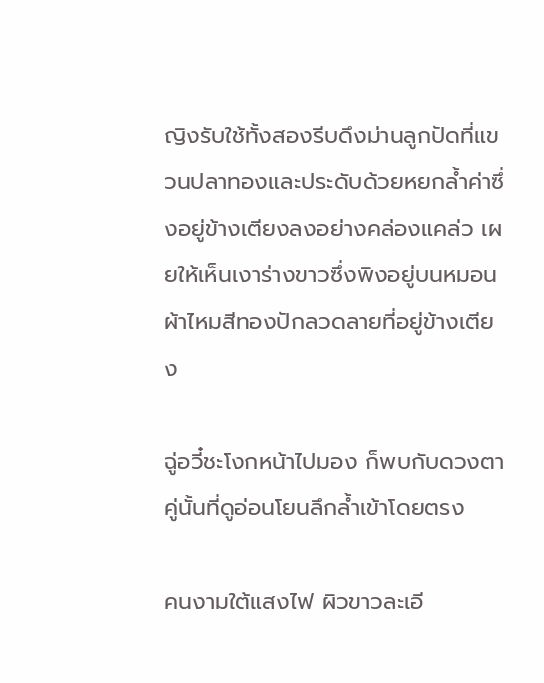ญิงรับใช้ทั้งสองรีบดึงม่านลูกปัดที่แขวนปลาทองและประดับด้วยหยกล้ำค่าซึ่งอยู่ข้างเตียงลงอย่างคล่องแคล่ว เผยให้เห็นเงาร่างขาวซึ่งพิงอยู่บนหมอนผ้าไหมสีทองปักลวดลายที่อยู่ข้างเตียง

ฉู่อวี๋ชะโงกหน้าไปมอง ก็พบกับดวงตาคู่นั้นที่ดูอ่อนโยนลึกล้ำเข้าโดยตรง

คนงามใต้แสงไฟ ผิวขาวละเอี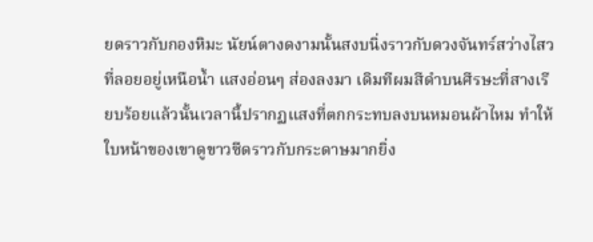ยดราวกับกองหิมะ นัยน์ตางดงามนั้นสงบนิ่งราวกับดวงจันทร์สว่างไสวที่ลอยอยู่เหนือน้ำ แสงอ่อนๆ ส่องลงมา เดิมทีผมสีดำบนศีรษะที่สางเรียบร้อยแล้วนั้นเวลานี้ปรากฏแสงที่ตกกระทบลงบนหมอนผ้าไหม ทำให้ใบหน้าของเขาดูขาวซีดราวกับกระดาษมากยิ่ง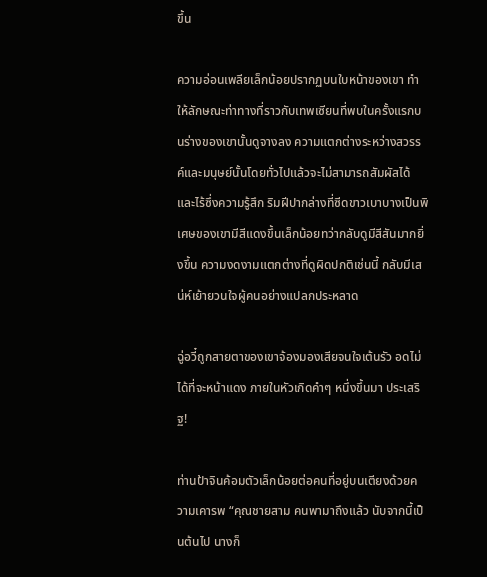ขึ้น

ความอ่อนเพลียเล็กน้อยปรากฏบนใบหน้าของเขา ทำให้ลักษณะท่าทางที่ราวกับเทพเซียนที่พบในครั้งแรกบนร่างของเขานั้นดูจางลง ความแตกต่างระหว่างสวรรค์และมนุษย์นั้นโดยทั่วไปแล้วจะไม่สามารถสัมผัสได้และไร้ซึ่งความรู้สึก ริมฝีปากล่างที่ซีดขาวเบาบางเป็นพิเศษของเขามีสีแดงขึ้นเล็กน้อยทว่ากลับดูมีสีสันมากยิ่งขึ้น ความงดงามแตกต่างที่ดูผิดปกติเช่นนี้ กลับมีเสน่ห์เย้ายวนใจผู้คนอย่างแปลกประหลาด

ฉู่อวี๋ถูกสายตาของเขาจ้องมองเสียจนใจเต้นรัว อดไม่ได้ที่จะหน้าแดง ภายในหัวเกิดคำๆ หนึ่งขึ้นมา ประเสริฐ!

ท่านป้าจินค้อมตัวเล็กน้อยต่อคนที่อยู่บนเตียงด้วยความเคารพ “คุณชายสาม คนพามาถึงแล้ว นับจากนี้เป็นต้นไป นางก็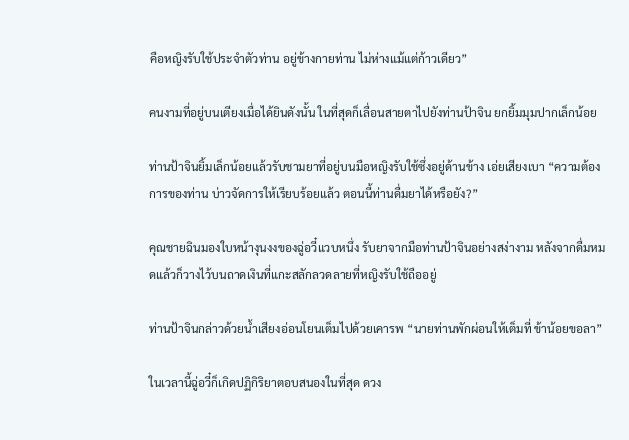คือหญิงรับใช้ประจำตัวท่าน อยู่ข้างกายท่าน ไม่ห่างแม้แต่ก้าวเดียว”

คนงามที่อยู่บนเตียงเมื่อได้ยินดังนั้น ในที่สุดก็เลื่อนสายตาไปยังท่านป้าจิน ยกยิ้มมุมปากเล็กน้อย

ท่านป้าจินยิ้มเล็กน้อยแล้วรับชามยาที่อยู่บนมือหญิงรับใช้ซึ่งอยู่ด้านข้าง เอ่ยเสียงเบา “ความต้องการของท่าน บ่าวจัดการให้เรียบร้อยแล้ว ตอนนี้ท่านดื่มยาได้หรือยัง?”

คุณชายฉินมองใบหน้างุนงงของฉู่อวี๋แวบหนึ่ง รับยาจากมือท่านป้าจินอย่างสง่างาม หลังจากดื่มหมดแล้วก็วางไว้บนถาดเงินที่แกะสลักลวดลายที่หญิงรับใช้ถืออยู่

ท่านป้าจินกล่าวด้วยน้ำเสียงอ่อนโยนเต็มไปด้วยเคารพ “นายท่านพักผ่อนให้เต็มที่ ข้าน้อยขอลา”

ในเวลานี้ฉู่อวี๋ก็เกิดปฏิกิริยาตอบสนองในที่สุด ดวง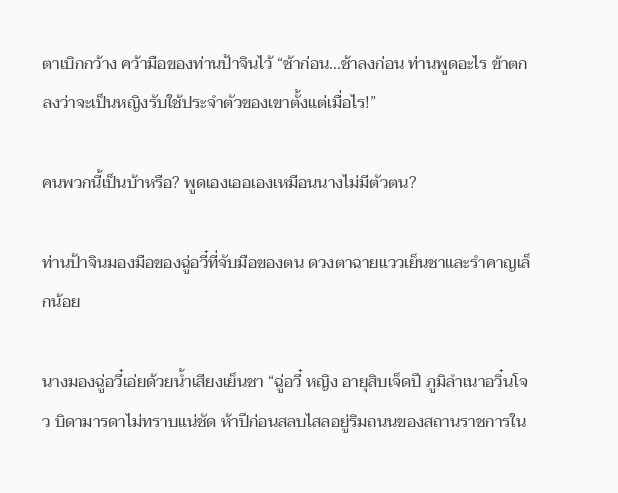ตาเบิกกว้าง คว้ามือของท่านป้าจินไว้ “ช้าก่อน...ช้าลงก่อน ท่านพูดอะไร ข้าตกลงว่าจะเป็นหญิงรับใช้ประจำตัวของเขาตั้งแต่เมื่อไร!”

คนพวกนี้เป็นบ้าหรือ? พูดเองเออเองเหมือนนางไม่มีตัวตน?

ท่านป้าจินมองมือของฉู่อวี๋ที่จับมือของตน ดวงตาฉายแววเย็นชาและรำคาญเล็กน้อย

นางมองฉู่อวี๋เอ่ยด้วยน้ำเสียงเย็นชา “ฉู่อวี๋ หญิง อายุสิบเจ็ดปี ภูมิลำเนาอวิ๋นโจว บิดามารดาไม่ทราบแน่ชัด ห้าปีก่อนสลบไสลอยู่ริมถนนของสถานราชการใน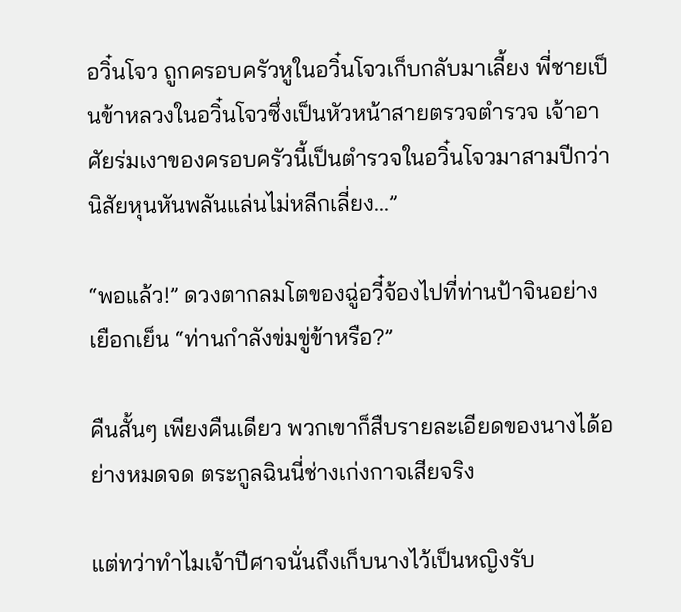อวิ๋นโจว ถูกครอบครัวหูในอวิ๋นโจวเก็บกลับมาเลี้ยง พี่ชายเป็นข้าหลวงในอวิ๋นโจวซึ่งเป็นหัวหน้าสายตรวจตำรวจ เจ้าอาศัยร่มเงาของครอบครัวนี้เป็นตำรวจในอวิ๋นโจวมาสามปีกว่า นิสัยหุนหันพลันแล่นไม่หลีกเลี่ยง...”

“พอแล้ว!” ดวงตากลมโตของฉู่อวี๋จ้องไปที่ท่านป้าจินอย่างเยือกเย็น “ท่านกำลังข่มขู่ข้าหรือ?”

คืนสั้นๆ เพียงคืนเดียว พวกเขาก็สืบรายละเอียดของนางได้อย่างหมดจด ตระกูลฉินนี่ช่างเก่งกาจเสียจริง

แต่ทว่าทำไมเจ้าปีศาจนั่นถึงเก็บนางไว้เป็นหญิงรับ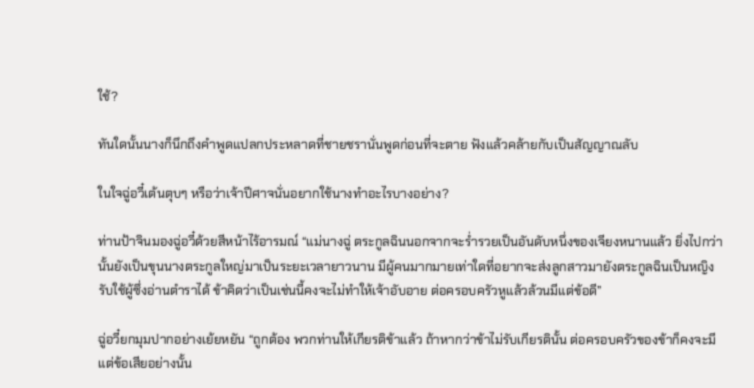ใช้?

ทันใดนั้นนางก็นึกถึงคำพูดแปลกประหลาดที่ชายชรานั่นพูดก่อนที่จะตาย ฟังแล้วคล้ายกับเป็นสัญญาณลับ

ในใจฉู่อวี๋เต้นตุบๆ หรือว่าเจ้าปีศาจนั่นอยากใช้นางทำอะไรบางอย่าง?

ท่านป้าจินมองฉู่อวี๋ด้วยสีหน้าไร้อารมณ์ “แม่นางฉู่ ตระกูลฉินนอกจากจะร่ำรวยเป็นอันดับหนึ่งของเจียงหนานแล้ว ยิ่งไปกว่านั้นยังเป็นขุนนางตระกูลใหญ่มาเป็นระยะเวลายาวนาน มีผู้คนมากมายเท่าใดที่อยากจะส่งลูกสาวมายังตระกูลฉินเป็นหญิงรับใช้ผู้ซึ่งอ่านตำราได้ ข้าคิดว่าเป็นเช่นนี้คงจะไม่ทำให้เจ้าอับอาย ต่อครอบครัวหูแล้วล้วนมีแต่ข้อดี”

ฉู่อวี๋ยกมุมปากอย่างเย้ยหยัน “ถูกต้อง พวกท่านให้เกียรติข้าแล้ว ถ้าหากว่าข้าไม่รับเกียรตินั้น ต่อครอบครัวของข้าก็คงจะมีแต่ข้อเสียอย่างนั้น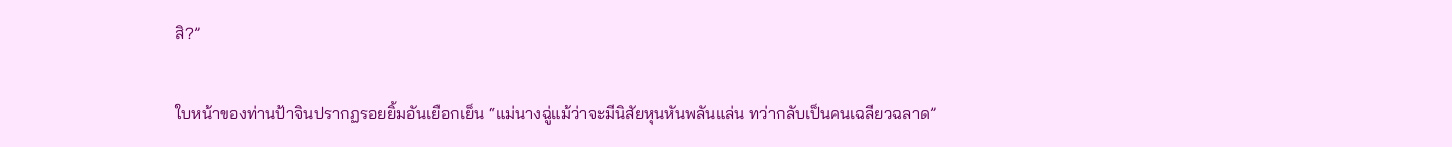สิ?”

ใบหน้าของท่านป้าจินปรากฏรอยยิ้มอันเยือกเย็น “แม่นางฉู่แม้ว่าจะมีนิสัยหุนหันพลันแล่น ทว่ากลับเป็นคนเฉลียวฉลาด”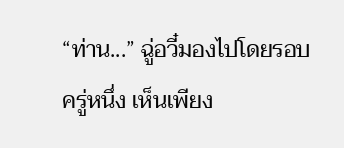“ท่าน...” ฉู่อวี๋มองไปโดยรอบครู่หนึ่ง เห็นเพียง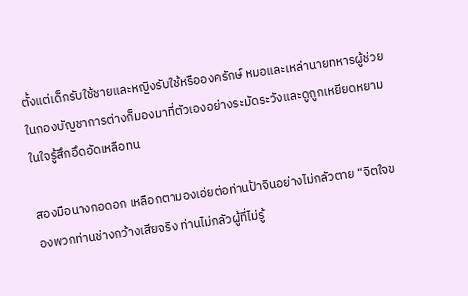ตั้งแต่เด็กรับใช้ชายและหญิงรับใช้หรือองครักษ์ หมอและเหล่านายทหารผู้ช่วยในกองบัญชาการต่างก็มองมาที่ตัวเองอย่างระมัดระวังและดูถูกเหยียดหยาม ในใจรู้สึกอึดอัดเหลือทน

สองมือนางกอดอก เหลือกตามองเอ่ยต่อท่านป้าจินอย่างไม่กลัวตาย “จิตใจของพวกท่านช่างกว้างเสียจริง ท่านไม่กลัวผู้ที่ไม่รู้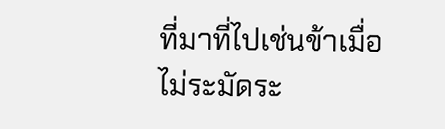ที่มาที่ไปเช่นข้าเมื่อไม่ระมัดระ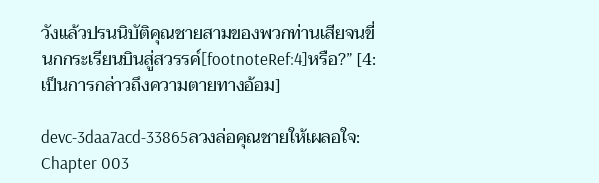วังแล้วปรนนิบัติคุณชายสามของพวกท่านเสียจนขี่นกกระเรียนบินสู่สวรรค์[footnoteRef:4]หรือ?” [4: เป็นการกล่าวถึงความตายทางอ้อม]

devc-3daa7acd-33865ลวงล่อคุณชายให้เผลอใจ: Chapter 003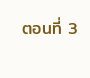ตอนที่ 3